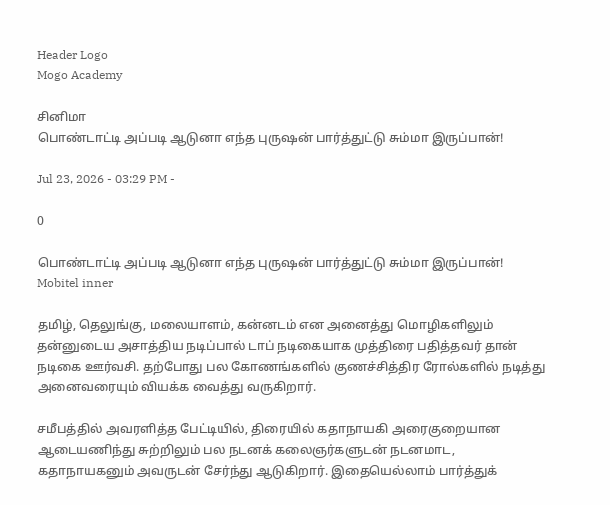Header Logo
Mogo Academy

சினிமா
பொண்டாட்டி அப்படி ஆடுனா எந்த புருஷன் பார்த்துட்டு சும்மா இருப்பான்!

Jul 23, 2026 - 03:29 PM -

0

பொண்டாட்டி அப்படி ஆடுனா எந்த புருஷன் பார்த்துட்டு சும்மா இருப்பான்!
Mobitel inner

தமிழ், தெலுங்கு, மலையாளம், கன்னடம் என அனைத்து மொழிகளிலும் தன்னுடைய அசாத்திய நடிப்பால் டாப் நடிகையாக முத்திரை பதித்தவர் தான் நடிகை ஊர்வசி. தற்போது பல கோணங்களில் குணச்சித்திர ரோல்களில் நடித்து அனைவரையும் வியக்க வைத்து வருகிறார்.

சமீபத்தில் அவரளித்த பேட்டியில், திரையில் கதாநாயகி அரைகுறையான ஆடையணிந்து சுற்றிலும் பல நடனக் கலைஞர்களுடன் நடனமாட, கதாநாயகனும் அவருடன் சேர்ந்து ஆடுகிறார். இதையெல்லாம் பார்த்துக்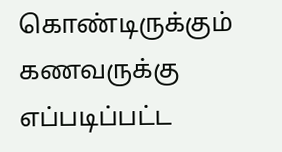கொண்டிருக்கும் கணவருக்கு எப்படிப்பட்ட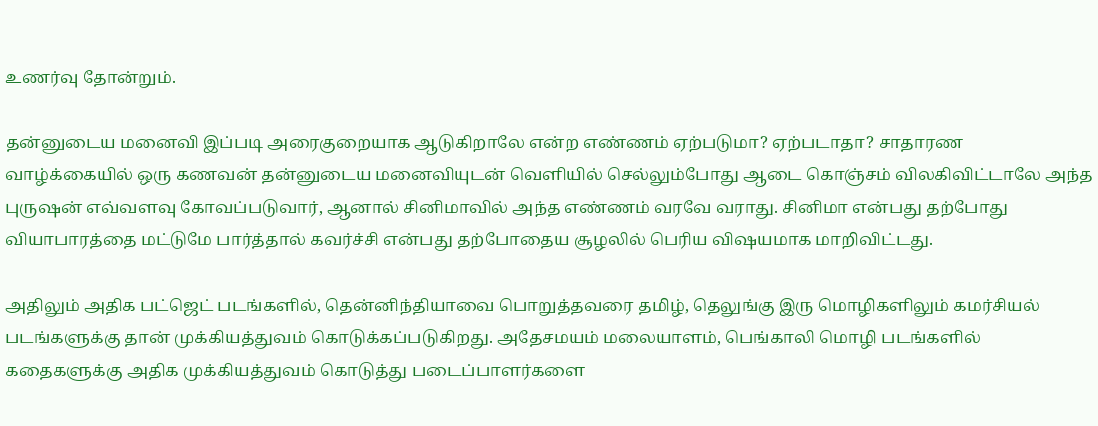உணர்வு தோன்றும்.

தன்னுடைய மனைவி இப்படி அரைகுறையாக ஆடுகிறாலே என்ற எண்ணம் ஏற்படுமா? ஏற்படாதா? சாதாரண வாழ்க்கையில் ஒரு கணவன் தன்னுடைய மனைவியுடன் வெளியில் செல்லும்போது ஆடை கொஞ்சம் விலகிவிட்டாலே அந்த புருஷன் எவ்வளவு கோவப்படுவார், ஆனால் சினிமாவில் அந்த எண்ணம் வரவே வராது. சினிமா என்பது தற்போது வியாபாரத்தை மட்டுமே பார்த்தால் கவர்ச்சி என்பது தற்போதைய சூழலில் பெரிய விஷயமாக மாறிவிட்டது.

அதிலும் அதிக பட்ஜெட் படங்களில், தென்னிந்தியாவை பொறுத்தவரை தமிழ், தெலுங்கு இரு மொழிகளிலும் கமர்சியல் படங்களுக்கு தான் முக்கியத்துவம் கொடுக்கப்படுகிறது. அதேசமயம் மலையாளம், பெங்காலி மொழி படங்களில் கதைகளுக்கு அதிக முக்கியத்துவம் கொடுத்து படைப்பாளர்களை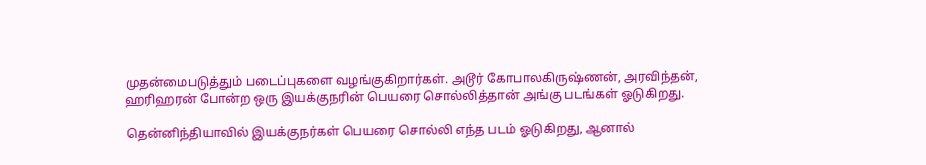முதன்மைபடுத்தும் படைப்புகளை வழங்குகிறார்கள். அடூர் கோபாலகிருஷ்ணன், அரவிந்தன், ஹரிஹரன் போன்ற ஒரு இயக்குநரின் பெயரை சொல்லித்தான் அங்கு படங்கள் ஓடுகிறது.

தென்னிந்தியாவில் இயக்குநர்கள் பெயரை சொல்லி எந்த படம் ஓடுகிறது, ஆனால்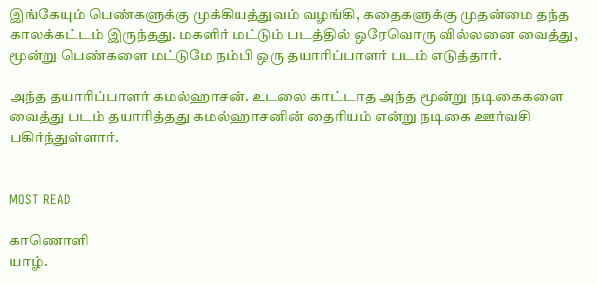இங்கேயும் பெண்களுக்கு முக்கியத்துவம் வழங்கி, கதைகளுக்கு முதன்மை தந்த காலக்கட்டம் இருந்தது. மகளிர் மட்டும் படத்தில் ஒரேவொரு வில்லனை வைத்து, மூன்று பெண்களை மட்டுமே நம்பி ஒரு தயாரிப்பாளர் படம் எடுத்தார்.

அந்த தயாரிப்பாளர் கமல்ஹாசன். உடலை காட்டாத அந்த மூன்று நடிகைகளை வைத்து படம் தயாரித்தது கமல்ஹாசனின் தைரியம் என்று நடிகை ஊர்வசி பகிர்ந்துள்ளார்.


MOST READ

காணொளி
யாழ்.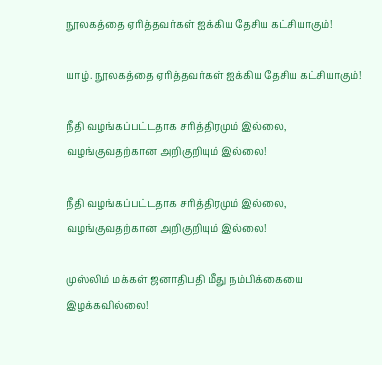நூலகத்தை ஏரித்தவர்கள் ஐக்கிய தேசிய கட்சியாகும்!

யாழ். நூலகத்தை ஏரித்தவர்கள் ஐக்கிய தேசிய கட்சியாகும்!

நீதி வழங்கப்பட்டதாக சரித்திரமும் இல்லை, வழங்குவதற்கான அறிகுறியும் இல்லை!

நீதி வழங்கப்பட்டதாக சரித்திரமும் இல்லை, வழங்குவதற்கான அறிகுறியும் இல்லை!

முஸ்லிம் மக்கள் ஜனாதிபதி மீது நம்பிக்கையை இழக்கவில்லை!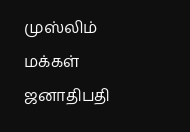முஸ்லிம் மக்கள் ஜனாதிபதி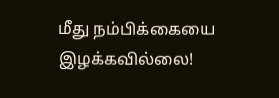மீது நம்பிக்கையை இழக்கவில்லை!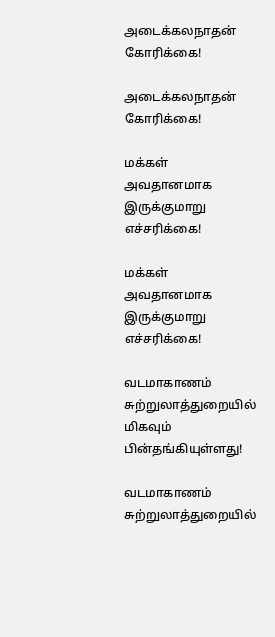அடைக்கலநாதன் கோரிக்கை!

அடைக்கலநாதன் கோரிக்கை!

மக்கள் அவதானமாக இருக்குமாறு எச்சரிக்கை!

மக்கள் அவதானமாக இருக்குமாறு எச்சரிக்கை!

வடமாகாணம் சுற்றுலாத்துறையில் மிகவும் பின்தங்கியுள்ளது!

வடமாகாணம் சுற்றுலாத்துறையில்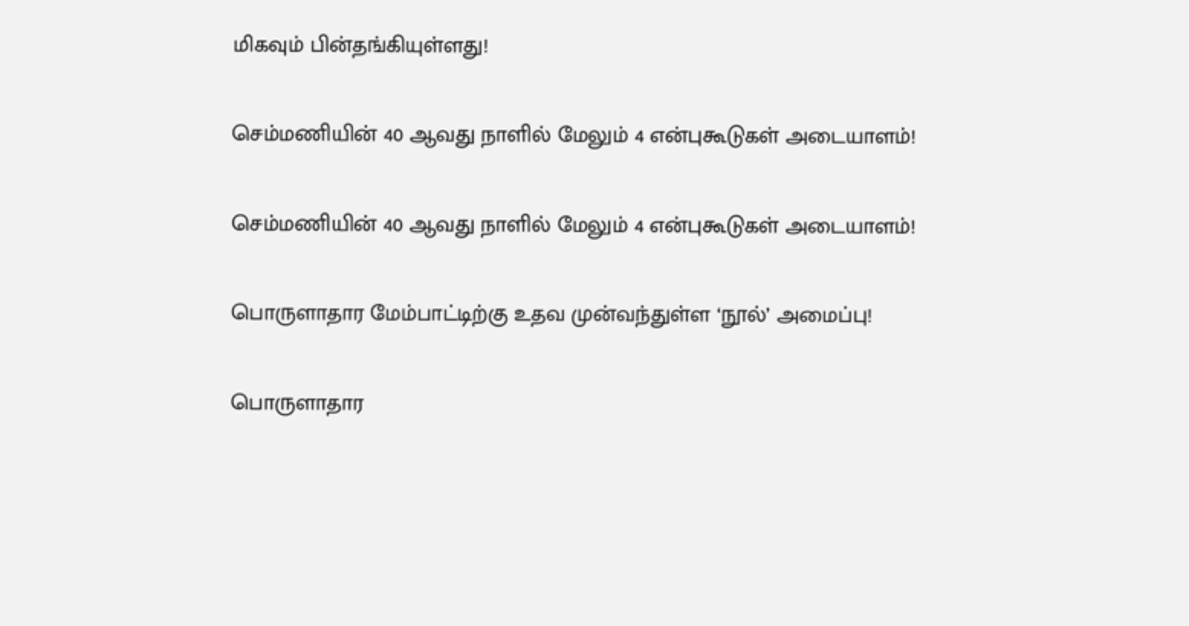மிகவும் பின்தங்கியுள்ளது!

செம்மணியின் 40 ஆவது நாளில் மேலும் 4 என்புகூடுகள் அடையாளம்!

செம்மணியின் 40 ஆவது நாளில் மேலும் 4 என்புகூடுகள் அடையாளம்!

பொருளாதார மேம்பாட்டிற்கு உதவ முன்வந்துள்ள ‘நூல்’ அமைப்பு!

பொருளாதார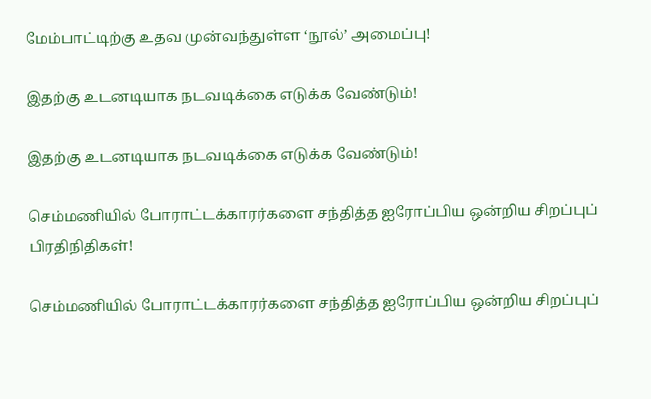மேம்பாட்டிற்கு உதவ முன்வந்துள்ள ‘நூல்’ அமைப்பு!

இதற்கு உடனடியாக நடவடிக்கை எடுக்க வேண்டும்!

இதற்கு உடனடியாக நடவடிக்கை எடுக்க வேண்டும்!

செம்மணியில் போராட்டக்காரர்களை சந்தித்த ஐரோப்பிய ஒன்றிய சிறப்புப் பிரதிநிதிகள்!

செம்மணியில் போராட்டக்காரர்களை சந்தித்த ஐரோப்பிய ஒன்றிய சிறப்புப்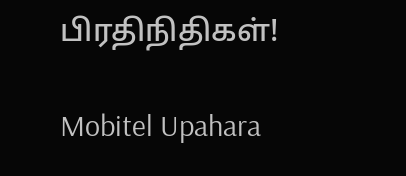பிரதிநிதிகள்!

Mobitel Upahara